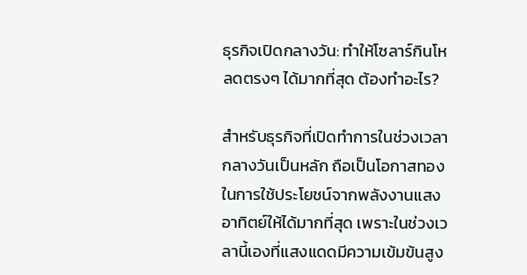ธุรกิจเปิดกลางวัน: ทำให้โซลาร์กินโหลดตรงๆ ได้มากที่สุด ต้องทำอะไร?

สำหรับธุรกิจที่เปิดทำการในช่วงเวลากลางวันเป็นหลัก ถือเป็นโอกาสทองในการใช้ประโยชน์จากพลังงานแสงอาทิตย์ให้ได้มากที่สุด เพราะในช่วงเวลานี้เองที่แสงแดดมีความเข้มข้นสูง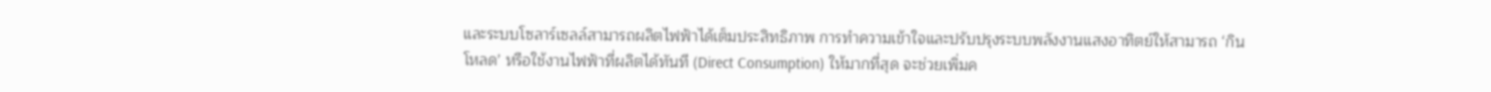และระบบโซลาร์เซลล์สามารถผลิตไฟฟ้าได้เต็มประสิทธิภาพ การทำความเข้าใจและปรับปรุงระบบพลังงานแสงอาทิตย์ให้สามารถ ‘กินโหลด’ หรือใช้งานไฟฟ้าที่ผลิตได้ทันที (Direct Consumption) ให้มากที่สุด จะช่วยเพิ่มค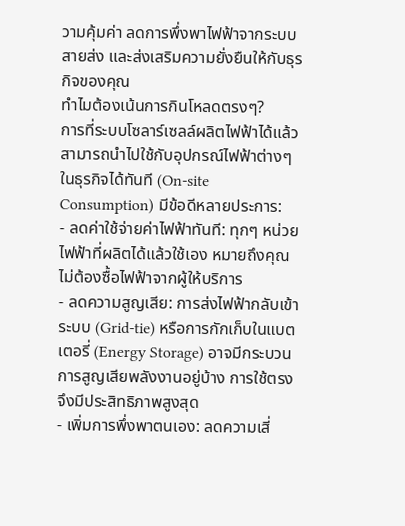วามคุ้มค่า ลดการพึ่งพาไฟฟ้าจากระบบสายส่ง และส่งเสริมความยั่งยืนให้กับธุรกิจของคุณ
ทำไมต้องเน้นการกินโหลดตรงๆ?
การที่ระบบโซลาร์เซลล์ผลิตไฟฟ้าได้แล้วสามารถนำไปใช้กับอุปกรณ์ไฟฟ้าต่างๆ ในธุรกิจได้ทันที (On-site Consumption) มีข้อดีหลายประการ:
- ลดค่าใช้จ่ายค่าไฟฟ้าทันที: ทุกๆ หน่วยไฟฟ้าที่ผลิตได้แล้วใช้เอง หมายถึงคุณไม่ต้องซื้อไฟฟ้าจากผู้ให้บริการ
- ลดความสูญเสีย: การส่งไฟฟ้ากลับเข้าระบบ (Grid-tie) หรือการกักเก็บในแบตเตอรี่ (Energy Storage) อาจมีกระบวนการสูญเสียพลังงานอยู่บ้าง การใช้ตรงจึงมีประสิทธิภาพสูงสุด
- เพิ่มการพึ่งพาตนเอง: ลดความเสี่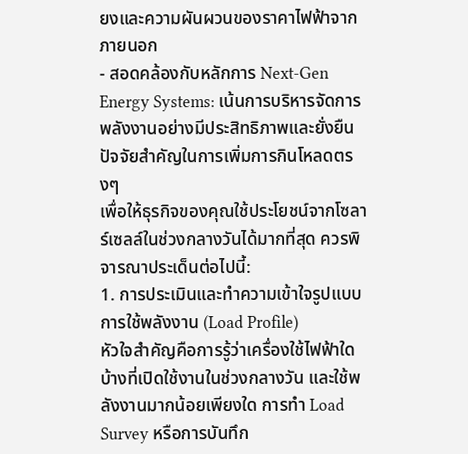ยงและความผันผวนของราคาไฟฟ้าจากภายนอก
- สอดคล้องกับหลักการ Next-Gen Energy Systems: เน้นการบริหารจัดการพลังงานอย่างมีประสิทธิภาพและยั่งยืน
ปัจจัยสำคัญในการเพิ่มการกินโหลดตรงๆ
เพื่อให้ธุรกิจของคุณใช้ประโยชน์จากโซลาร์เซลล์ในช่วงกลางวันได้มากที่สุด ควรพิจารณาประเด็นต่อไปนี้:
1. การประเมินและทำความเข้าใจรูปแบบการใช้พลังงาน (Load Profile)
หัวใจสำคัญคือการรู้ว่าเครื่องใช้ไฟฟ้าใดบ้างที่เปิดใช้งานในช่วงกลางวัน และใช้พลังงานมากน้อยเพียงใด การทำ Load Survey หรือการบันทึก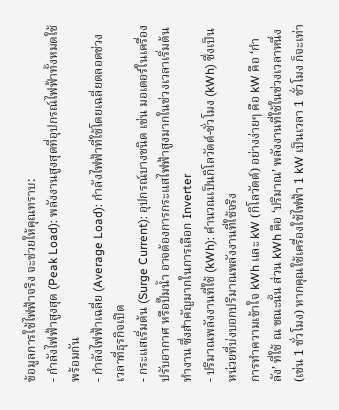ข้อมูลการใช้ไฟฟ้าจริง จะช่วยให้คุณทราบ:
- กำลังไฟฟ้าสูงสุด (Peak Load): พลังงานสูงสุดที่อุปกรณ์ไฟฟ้าทั้งหมดใช้พร้อมกัน
- กำลังไฟฟ้าเฉลี่ย (Average Load): กำลังไฟฟ้าที่ใช้โดยเฉลี่ยตลอดช่วงเวลาที่ธุรกิจเปิด
- กระแสเริ่มต้น (Surge Current): อุปกรณ์บางชนิด เช่น มอเตอร์ในเครื่องปรับอากาศ หรือปั๊มน้ำ อาจต้องการกระแสไฟฟ้าสูงมากในช่วงเวลาเริ่มต้นทำงาน ซึ่งสำคัญมากในการเลือก Inverter
- ปริมาณพลังงานที่ใช้ (kWh): คำนวณเป็นกิโลวัตต์-ชั่วโมง (kWh) ซึ่งเป็นหน่วยที่บ่งบอกปริมาณพลังงานที่ใช้จริง
การทำความเข้าใจ kWh และ kW (กิโลวัตต์) อย่างง่ายๆ คือ kW คือ ‘กำลัง’ ที่ใช้ ณ ขณะนั้น ส่วน kWh คือ ‘ปริมาณ’ พลังงานที่ใช้ในช่วงเวลาหนึ่ง (เช่น 1 ชั่วโมง) หากคุณใช้เครื่องใช้ไฟฟ้า 1 kW เป็นเวลา 1 ชั่วโมง ก็จะเท่า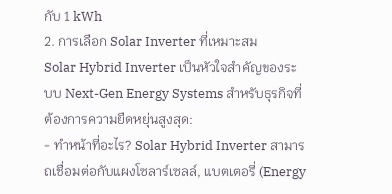กับ 1 kWh
2. การเลือก Solar Inverter ที่เหมาะสม
Solar Hybrid Inverter เป็นหัวใจสำคัญของระบบ Next-Gen Energy Systems สำหรับธุรกิจที่ต้องการความยืดหยุ่นสูงสุด:
- ทำหน้าที่อะไร? Solar Hybrid Inverter สามารถเชื่อมต่อกับแผงโซลาร์เซลล์, แบตเตอรี่ (Energy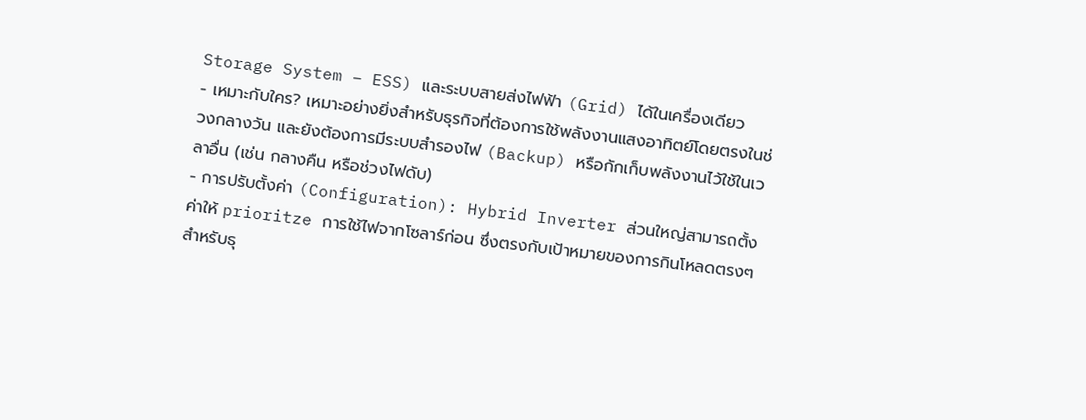Storage System – ESS) และระบบสายส่งไฟฟ้า (Grid) ได้ในเครื่องเดียว
- เหมาะกับใคร? เหมาะอย่างยิ่งสำหรับธุรกิจที่ต้องการใช้พลังงานแสงอาทิตย์โดยตรงในช่วงกลางวัน และยังต้องการมีระบบสำรองไฟ (Backup) หรือกักเก็บพลังงานไว้ใช้ในเวลาอื่น (เช่น กลางคืน หรือช่วงไฟดับ)
- การปรับตั้งค่า (Configuration): Hybrid Inverter ส่วนใหญ่สามารถตั้งค่าให้ prioritze การใช้ไฟจากโซลาร์ก่อน ซึ่งตรงกับเป้าหมายของการกินโหลดตรงๆ
สำหรับธุ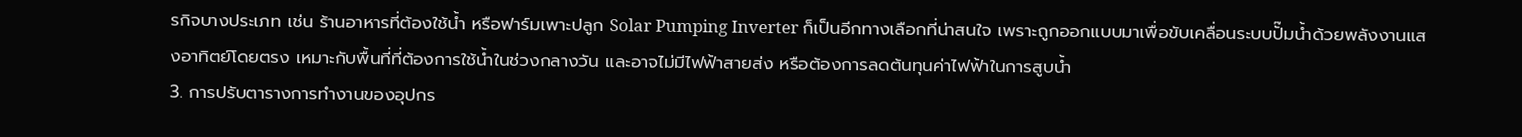รกิจบางประเภท เช่น ร้านอาหารที่ต้องใช้น้ำ หรือฟาร์มเพาะปลูก Solar Pumping Inverter ก็เป็นอีกทางเลือกที่น่าสนใจ เพราะถูกออกแบบมาเพื่อขับเคลื่อนระบบปั๊มน้ำด้วยพลังงานแสงอาทิตย์โดยตรง เหมาะกับพื้นที่ที่ต้องการใช้น้ำในช่วงกลางวัน และอาจไม่มีไฟฟ้าสายส่ง หรือต้องการลดต้นทุนค่าไฟฟ้าในการสูบน้ำ
3. การปรับตารางการทำงานของอุปกร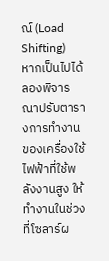ณ์ (Load Shifting)
หากเป็นไปได้ ลองพิจารณาปรับตารางการทำงานของเครื่องใช้ไฟฟ้าที่ใช้พลังงานสูง ให้ทำงานในช่วงที่โซลาร์ผ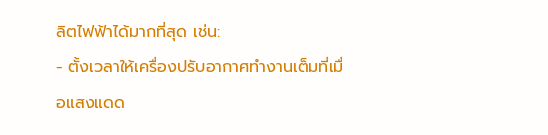ลิตไฟฟ้าได้มากที่สุด เช่น:
- ตั้งเวลาให้เครื่องปรับอากาศทำงานเต็มที่เมื่อแสงแดด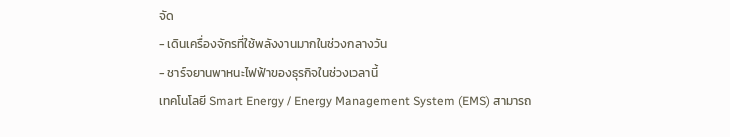จัด
- เดินเครื่องจักรที่ใช้พลังงานมากในช่วงกลางวัน
- ชาร์จยานพาหนะไฟฟ้าของธุรกิจในช่วงเวลานี้
เทคโนโลยี Smart Energy / Energy Management System (EMS) สามารถ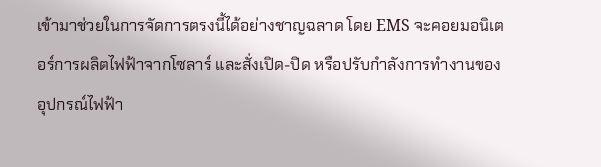เข้ามาช่วยในการจัดการตรงนี้ได้อย่างชาญฉลาด โดย EMS จะคอยมอนิเตอร์การผลิตไฟฟ้าจากโซลาร์ และสั่งเปิด-ปิด หรือปรับกำลังการทำงานของอุปกรณ์ไฟฟ้า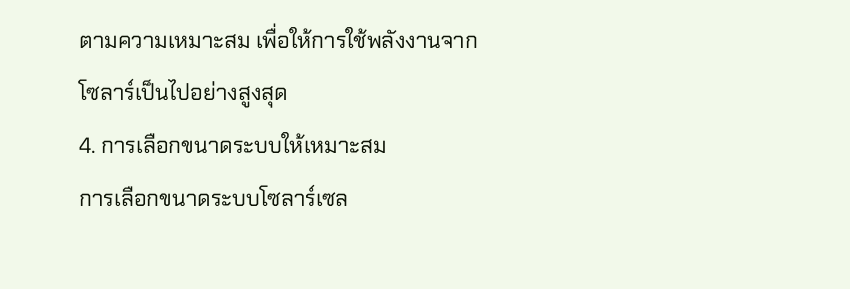ตามความเหมาะสม เพื่อให้การใช้พลังงานจากโซลาร์เป็นไปอย่างสูงสุด
4. การเลือกขนาดระบบให้เหมาะสม
การเลือกขนาดระบบโซลาร์เซล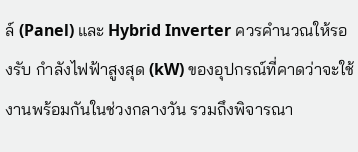ล์ (Panel) และ Hybrid Inverter ควรคำนวณให้รองรับ กำลังไฟฟ้าสูงสุด (kW) ของอุปกรณ์ที่คาดว่าจะใช้งานพร้อมกันในช่วงกลางวัน รวมถึงพิจารณา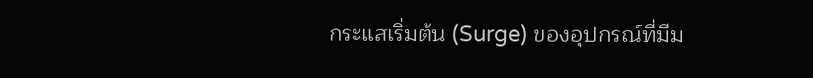กระแสเริ่มต้น (Surge) ของอุปกรณ์ที่มีม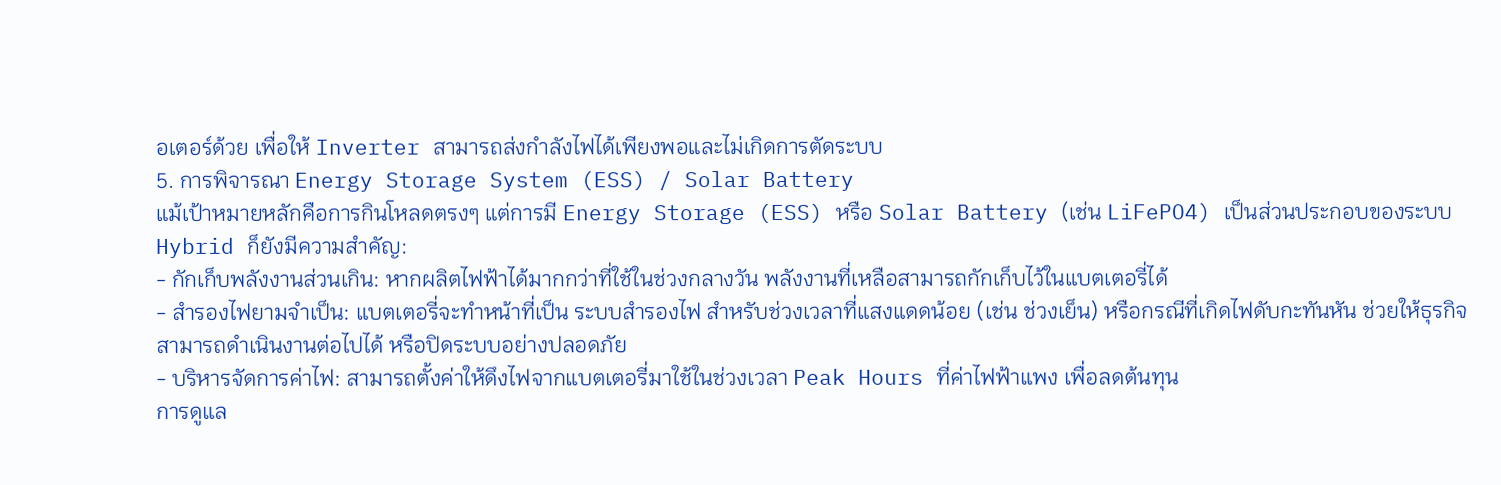อเตอร์ด้วย เพื่อให้ Inverter สามารถส่งกำลังไฟได้เพียงพอและไม่เกิดการตัดระบบ
5. การพิจารณา Energy Storage System (ESS) / Solar Battery
แม้เป้าหมายหลักคือการกินโหลดตรงๆ แต่การมี Energy Storage (ESS) หรือ Solar Battery (เช่น LiFePO4) เป็นส่วนประกอบของระบบ Hybrid ก็ยังมีความสำคัญ:
- กักเก็บพลังงานส่วนเกิน: หากผลิตไฟฟ้าได้มากกว่าที่ใช้ในช่วงกลางวัน พลังงานที่เหลือสามารถกักเก็บไว้ในแบตเตอรี่ได้
- สำรองไฟยามจำเป็น: แบตเตอรี่จะทำหน้าที่เป็น ระบบสำรองไฟ สำหรับช่วงเวลาที่แสงแดดน้อย (เช่น ช่วงเย็น) หรือกรณีที่เกิดไฟดับกะทันหัน ช่วยให้ธุรกิจสามารถดำเนินงานต่อไปได้ หรือปิดระบบอย่างปลอดภัย
- บริหารจัดการค่าไฟ: สามารถตั้งค่าให้ดึงไฟจากแบตเตอรี่มาใช้ในช่วงเวลา Peak Hours ที่ค่าไฟฟ้าแพง เพื่อลดต้นทุน
การดูแล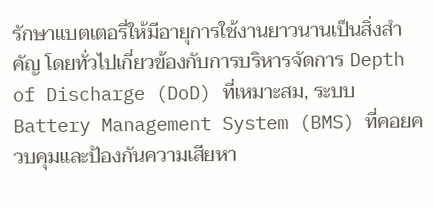รักษาแบตเตอรี่ให้มีอายุการใช้งานยาวนานเป็นสิ่งสำคัญ โดยทั่วไปเกี่ยวข้องกับการบริหารจัดการ Depth of Discharge (DoD) ที่เหมาะสม, ระบบ Battery Management System (BMS) ที่คอยควบคุมและป้องกันความเสียหา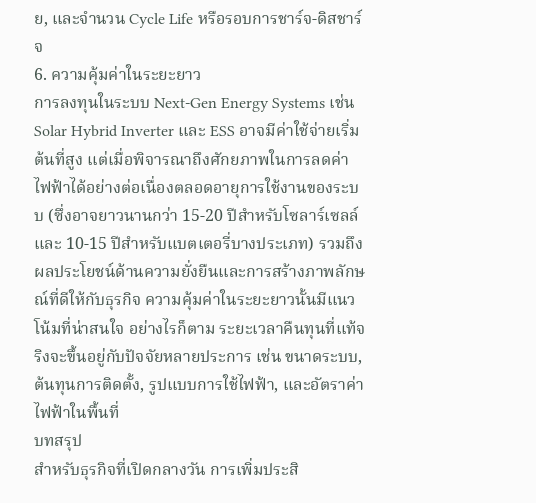ย, และจำนวน Cycle Life หรือรอบการชาร์จ-ดิสชาร์จ
6. ความคุ้มค่าในระยะยาว
การลงทุนในระบบ Next-Gen Energy Systems เช่น Solar Hybrid Inverter และ ESS อาจมีค่าใช้จ่ายเริ่มต้นที่สูง แต่เมื่อพิจารณาถึงศักยภาพในการลดค่าไฟฟ้าได้อย่างต่อเนื่องตลอดอายุการใช้งานของระบบ (ซึ่งอาจยาวนานกว่า 15-20 ปีสำหรับโซลาร์เซลล์ และ 10-15 ปีสำหรับแบตเตอรี่บางประเภท) รวมถึงผลประโยชน์ด้านความยั่งยืนและการสร้างภาพลักษณ์ที่ดีให้กับธุรกิจ ความคุ้มค่าในระยะยาวนั้นมีแนวโน้มที่น่าสนใจ อย่างไรก็ตาม ระยะเวลาคืนทุนที่แท้จริงจะขึ้นอยู่กับปัจจัยหลายประการ เช่น ขนาดระบบ, ต้นทุนการติดตั้ง, รูปแบบการใช้ไฟฟ้า, และอัตราค่าไฟฟ้าในพื้นที่
บทสรุป
สำหรับธุรกิจที่เปิดกลางวัน การเพิ่มประสิ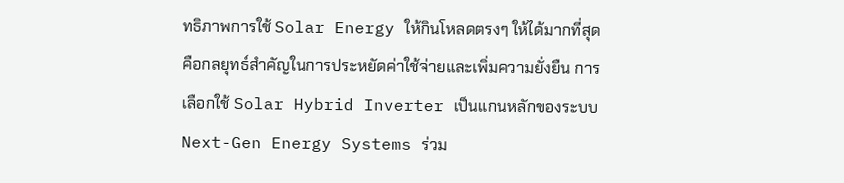ทธิภาพการใช้ Solar Energy ให้กินโหลดตรงๆ ให้ได้มากที่สุด คือกลยุทธ์สำคัญในการประหยัดค่าใช้จ่ายและเพิ่มความยั่งยืน การเลือกใช้ Solar Hybrid Inverter เป็นแกนหลักของระบบ Next-Gen Energy Systems ร่วม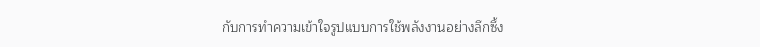กับการทำความเข้าใจรูปแบบการใช้พลังงานอย่างลึกซึ้ง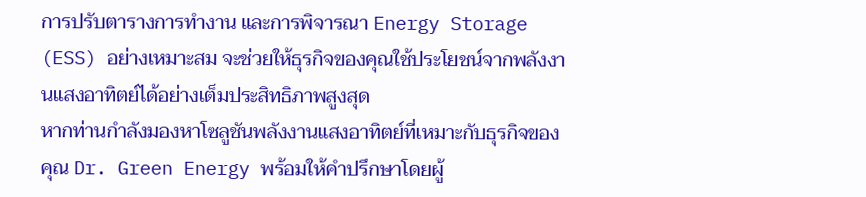การปรับตารางการทำงาน และการพิจารณา Energy Storage (ESS) อย่างเหมาะสม จะช่วยให้ธุรกิจของคุณใช้ประโยชน์จากพลังงานแสงอาทิตย์ได้อย่างเต็มประสิทธิภาพสูงสุด
หากท่านกำลังมองหาโซลูชันพลังงานแสงอาทิตย์ที่เหมาะกับธุรกิจของคุณ Dr. Green Energy พร้อมให้คำปรึกษาโดยผู้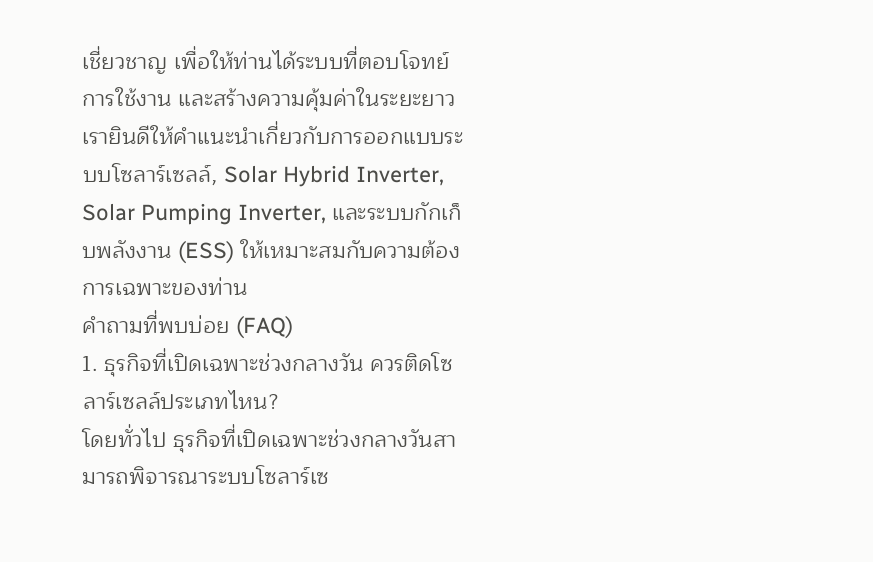เชี่ยวชาญ เพื่อให้ท่านได้ระบบที่ตอบโจทย์การใช้งาน และสร้างความคุ้มค่าในระยะยาว เรายินดีให้คำแนะนำเกี่ยวกับการออกแบบระบบโซลาร์เซลล์, Solar Hybrid Inverter, Solar Pumping Inverter, และระบบกักเก็บพลังงาน (ESS) ให้เหมาะสมกับความต้องการเฉพาะของท่าน
คำถามที่พบบ่อย (FAQ)
1. ธุรกิจที่เปิดเฉพาะช่วงกลางวัน ควรติดโซลาร์เซลล์ประเภทไหน?
โดยทั่วไป ธุรกิจที่เปิดเฉพาะช่วงกลางวันสามารถพิจารณาระบบโซลาร์เซ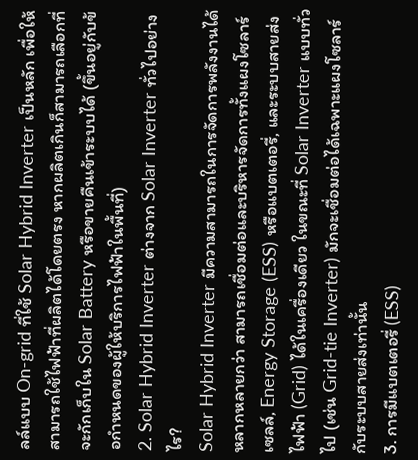ลล์แบบ On-grid ที่ใช้ Solar Hybrid Inverter เป็นหลัก เพื่อให้สามารถใช้ไฟฟ้าที่ผลิตได้โดยตรง หากผลิตเกินก็สามารถเลือกที่จะกักเก็บใน Solar Battery หรือขายคืนเข้าระบบได้ (ขึ้นอยู่กับข้อกำหนดของผู้ให้บริการไฟฟ้าในพื้นที่)
2. Solar Hybrid Inverter ต่างจาก Solar Inverter ทั่วไปอย่างไร?
Solar Hybrid Inverter มีความสามารถในการจัดการพลังงานได้หลากหลายกว่า สามารถเชื่อมต่อและบริหารจัดการทั้งแผงโซลาร์เซลล์, Energy Storage (ESS) หรือแบตเตอรี่, และระบบสายส่งไฟฟ้า (Grid) ได้ในเครื่องเดียว ในขณะที่ Solar Inverter แบบทั่วไป (เช่น Grid-tie Inverter) มักจะเชื่อมต่อได้เฉพาะแผงโซลาร์กับระบบสายส่งเท่านั้น
3. การมีแบตเตอรี่ (ESS)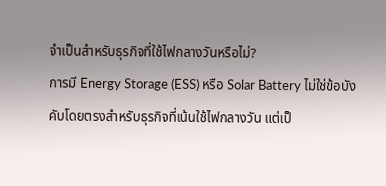จำเป็นสำหรับธุรกิจที่ใช้ไฟกลางวันหรือไม่?
การมี Energy Storage (ESS) หรือ Solar Battery ไม่ใช่ข้อบังคับโดยตรงสำหรับธุรกิจที่เน้นใช้ไฟกลางวัน แต่เป็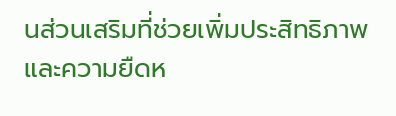นส่วนเสริมที่ช่วยเพิ่มประสิทธิภาพและความยืดห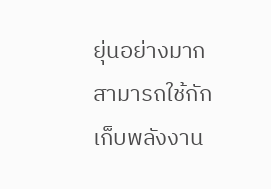ยุ่นอย่างมาก สามารถใช้กักเก็บพลังงาน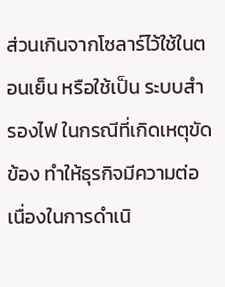ส่วนเกินจากโซลาร์ไว้ใช้ในตอนเย็น หรือใช้เป็น ระบบสำรองไฟ ในกรณีที่เกิดเหตุขัดข้อง ทำให้ธุรกิจมีความต่อเนื่องในการดำเนิ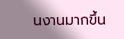นงานมากขึ้น